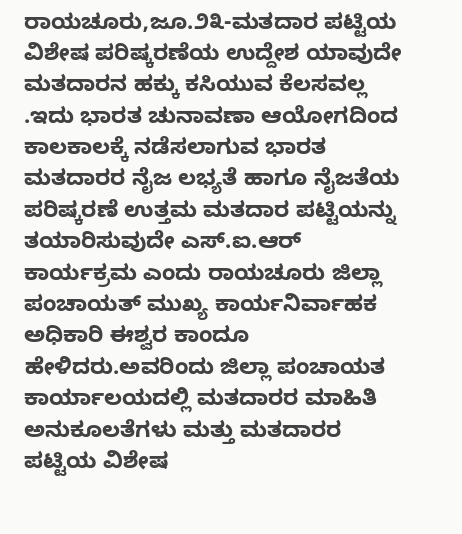ರಾಯಚೂರು,ಜೂ.೨೩-ಮತದಾರ ಪಟ್ಟಿಯ ವಿಶೇಷ ಪರಿಷ್ಕರಣೆಯ ಉದ್ದೇಶ ಯಾವುದೇ ಮತದಾರನ ಹಕ್ಕು ಕಸಿಯುವ ಕೆಲಸವಲ್ಲ .ಇದು ಭಾರತ ಚುನಾವಣಾ ಆಯೋಗದಿಂದ ಕಾಲಕಾಲಕ್ಕೆ ನಡೆಸಲಾಗುವ ಭಾರತ ಮತದಾರರ ನೈಜ ಲಭ್ಯತೆ ಹಾಗೂ ನೈಜತೆಯ ಪರಿಷ್ಕರಣೆ ಉತ್ತಮ ಮತದಾರ ಪಟ್ಟಿಯನ್ನು ತಯಾರಿಸುವುದೇ ಎಸ್.ಐ.ಆರ್ ಕಾರ್ಯಕ್ರಮ ಎಂದು ರಾಯಚೂರು ಜಿಲ್ಲಾ ಪಂಚಾಯತ್ ಮುಖ್ಯ ಕಾರ್ಯನಿರ್ವಾಹಕ ಅಧಿಕಾರಿ ಈಶ್ವರ ಕಾಂದೂ ಹೇಳಿದರು.ಅವರಿಂದು ಜಿಲ್ಲಾ ಪಂಚಾಯತ ಕಾರ್ಯಾಲಯದಲ್ಲಿ ಮತದಾರರ ಮಾಹಿತಿ ಅನುಕೂಲತೆಗಳು ಮತ್ತು ಮತದಾರರ ಪಟ್ಟಿಯ ವಿಶೇಷ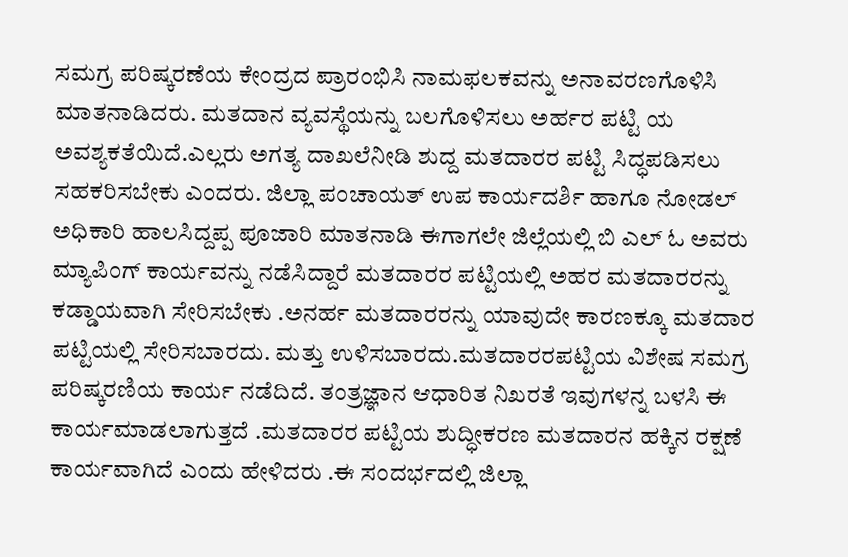ಸಮಗ್ರ ಪರಿಷ್ಕರಣೆಯ ಕೇಂದ್ರದ ಪ್ರಾರಂಭಿಸಿ ನಾಮಫಲಕವನ್ನು ಅನಾವರಣಗೊಳಿಸಿ ಮಾತನಾಡಿದರು. ಮತದಾನ ವ್ಯವಸ್ಥೆಯನ್ನು ಬಲಗೊಳಿಸಲು ಅರ್ಹರ ಪಟ್ಟಿ ಯ ಅವಶ್ಯಕತೆಯಿದೆ.ಎಲ್ಲರು ಅಗತ್ಯ ದಾಖಲೆನೀಡಿ ಶುದ್ದ ಮತದಾರರ ಪಟ್ಟಿ ಸಿದ್ಧಪಡಿಸಲು ಸಹಕರಿಸಬೇಕು ಎಂದರು. ಜಿಲ್ಲಾ ಪಂಚಾಯತ್ ಉಪ ಕಾರ್ಯದರ್ಶಿ ಹಾಗೂ ನೋಡಲ್ ಅಧಿಕಾರಿ ಹಾಲಸಿದ್ದಪ್ಪ ಪೂಜಾರಿ ಮಾತನಾಡಿ ಈಗಾಗಲೇ ಜಿಲ್ಲೆಯಲ್ಲಿ ಬಿ ಎಲ್ ಓ ಅವರು ಮ್ಯಾಪಿಂಗ್ ಕಾರ್ಯವನ್ನು ನಡೆಸಿದ್ದಾರೆ ಮತದಾರರ ಪಟ್ಟಿಯಲ್ಲಿ ಅಹರ ಮತದಾರರನ್ನು ಕಡ್ಡಾಯವಾಗಿ ಸೇರಿಸಬೇಕು .ಅನರ್ಹ ಮತದಾರರನ್ನು ಯಾವುದೇ ಕಾರಣಕ್ಕೂ ಮತದಾರ ಪಟ್ಟಿಯಲ್ಲಿ ಸೇರಿಸಬಾರದು. ಮತ್ತು ಉಳಿಸಬಾರದು.ಮತದಾರರಪಟ್ಟಿಯ ವಿಶೇಷ ಸಮಗ್ರ ಪರಿಷ್ಕರಣಿಯ ಕಾರ್ಯ ನಡೆದಿದೆ. ತಂತ್ರಜ್ಞಾನ ಆಧಾರಿತ ನಿಖರತೆ ಇವುಗಳನ್ನ ಬಳಸಿ ಈ ಕಾರ್ಯಮಾಡಲಾಗುತ್ತದೆ .ಮತದಾರರ ಪಟ್ಟಿಯ ಶುದ್ಧೀಕರಣ ಮತದಾರನ ಹಕ್ಕಿನ ರಕ್ಷಣೆ ಕಾರ್ಯವಾಗಿದೆ ಎಂದು ಹೇಳಿದರು .ಈ ಸಂದರ್ಭದಲ್ಲಿ ಜಿಲ್ಲಾ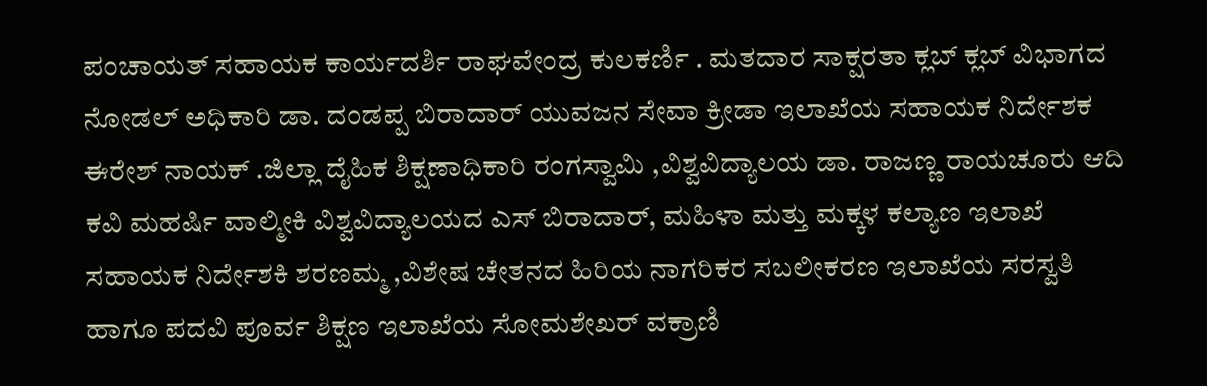ಪಂಚಾಯತ್ ಸಹಾಯಕ ಕಾರ್ಯದರ್ಶಿ ರಾಘವೇಂದ್ರ ಕುಲಕರ್ಣಿ . ಮತದಾರ ಸಾಕ್ಷರತಾ ಕ್ಲಬ್ ಕ್ಲಬ್ ವಿಭಾಗದ ನೋಡಲ್ ಅಧಿಕಾರಿ ಡಾ. ದಂಡಪ್ಪ ಬಿರಾದಾರ್ ಯುವಜನ ಸೇವಾ ಕ್ರೀಡಾ ಇಲಾಖೆಯ ಸಹಾಯಕ ನಿರ್ದೇಶಕ ಈರೇಶ್ ನಾಯಕ್ .ಜಿಲ್ಲಾ ದೈಹಿಕ ಶಿಕ್ಷಣಾಧಿಕಾರಿ ರಂಗಸ್ವಾಮಿ ,ವಿಶ್ವವಿದ್ಯಾಲಯ ಡಾ. ರಾಜಣ್ಣ ರಾಯಚೂರು ಆದಿ ಕವಿ ಮಹರ್ಷಿ ವಾಲ್ಮೀಕಿ ವಿಶ್ವವಿದ್ಯಾಲಯದ ಎಸ್ ಬಿರಾದಾರ್, ಮಹಿಳಾ ಮತ್ತು ಮಕ್ಕಳ ಕಲ್ಯಾಣ ಇಲಾಖೆ ಸಹಾಯಕ ನಿರ್ದೇಶಕಿ ಶರಣಮ್ಮ ,ವಿಶೇಷ ಚೇತನದ ಹಿರಿಯ ನಾಗರಿಕರ ಸಬಲೀಕರಣ ಇಲಾಖೆಯ ಸರಸ್ವತಿ ಹಾಗೂ ಪದವಿ ಪೂರ್ವ ಶಿಕ್ಷಣ ಇಲಾಖೆಯ ಸೋಮಶೇಖರ್ ವಕ್ರಾಣಿ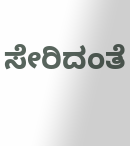ಸೇರಿದಂತೆ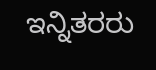ಇನ್ನಿತರರು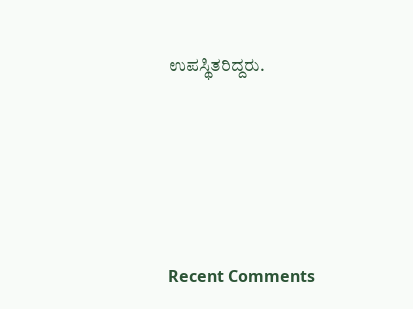ಉಪಸ್ಥಿತರಿದ್ದರು.





Recent Comments